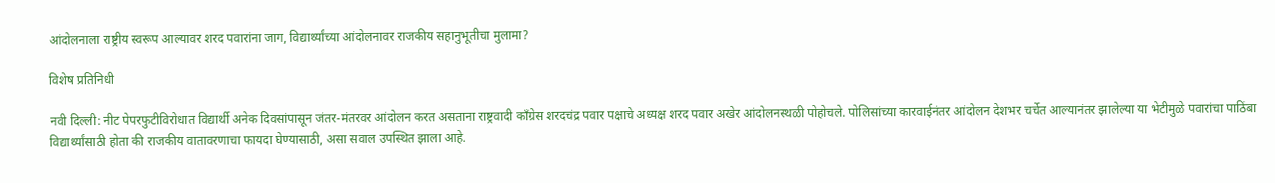आंदोलनाला राष्ट्रीय स्वरूप आल्यावर शरद पवारांना जाग, विद्यार्थ्यांच्या आंदोलनावर राजकीय सहानुभूतीचा मुलामा?

विशेष प्रतिनिधी

नवी दिल्ली: नीट पेपरफुटीविरोधात विद्यार्थी अनेक दिवसांपासून जंतर-मंतरवर आंदोलन करत असताना राष्ट्रवादी काँग्रेस शरदचंद्र पवार पक्षाचे अध्यक्ष शरद पवार अखेर आंदोलनस्थळी पोहोचले. पोलिसांच्या कारवाईनंतर आंदोलन देशभर चर्चेत आल्यानंतर झालेल्या या भेटीमुळे पवारांचा पाठिंबा विद्यार्थ्यांसाठी होता की राजकीय वातावरणाचा फायदा घेण्यासाठी, असा सवाल उपस्थित झाला आहे.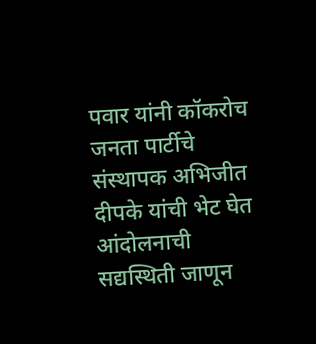पवार यांनी कॉकरोच जनता पार्टीचे संस्थापक अभिजीत दीपके यांची भेट घेत आंदोलनाची सद्यस्थिती जाणून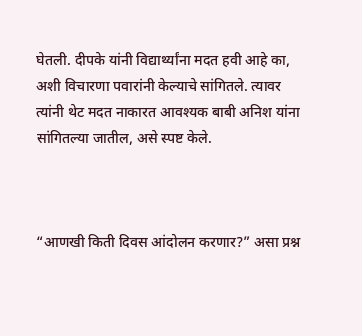घेतली. दीपके यांनी विद्यार्थ्यांना मदत हवी आहे का, अशी विचारणा पवारांनी केल्याचे सांगितले. त्यावर त्यांनी थेट मदत नाकारत आवश्यक बाबी अनिश यांना सांगितल्या जातील, असे स्पष्ट केले.



“आणखी किती दिवस आंदोलन करणार?” असा प्रश्न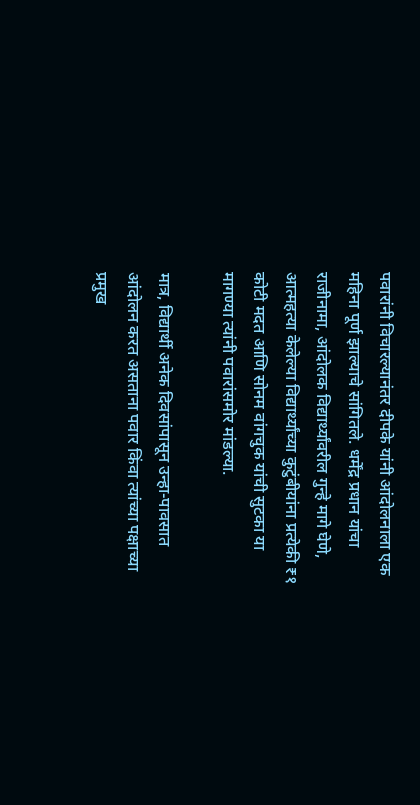पवारांनी विचारल्यानंतर दीपके यांनी आंदोलनाला एक महिना पूर्ण झाल्याचे सांगितले. धर्मेंद्र प्रधान यांचा राजीनामा, आंदोलक विद्यार्थ्यांवरील गुन्हे मागे घेणे, आत्महत्या केलेल्या विद्यार्थ्यांच्या कुटुंबीयांना प्रत्येकी ₹१ कोटी मदत आणि सोनम वांगचुक यांची सुटका या मागण्या त्यांनी पवारांसमोर मांडल्या.

मात्र, विद्यार्थी अनेक दिवसांपासून उन्हा-पावसात आंदोलन करत असताना पवार किंवा त्यांच्या पक्षाच्या प्रमुख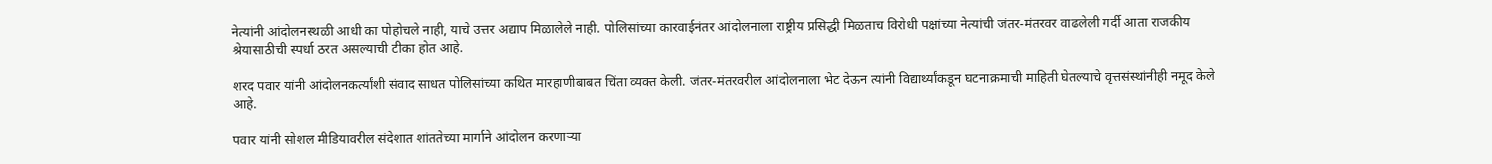नेत्यांनी आंदोलनस्थळी आधी का पोहोचले नाही, याचे उत्तर अद्याप मिळालेले नाही. पोलिसांच्या कारवाईनंतर आंदोलनाला राष्ट्रीय प्रसिद्धी मिळताच विरोधी पक्षांच्या नेत्यांची जंतर-मंतरवर वाढलेली गर्दी आता राजकीय श्रेयासाठीची स्पर्धा ठरत असल्याची टीका होत आहे.

शरद पवार यांनी आंदोलनकर्त्यांशी संवाद साधत पोलिसांच्या कथित मारहाणीबाबत चिंता व्यक्त केली. जंतर-मंतरवरील आंदोलनाला भेट देऊन त्यांनी विद्यार्थ्यांकडून घटनाक्रमाची माहिती घेतल्याचे वृत्तसंस्थांनीही नमूद केले आहे.

पवार यांनी सोशल मीडियावरील संदेशात शांततेच्या मार्गाने आंदोलन करणाऱ्या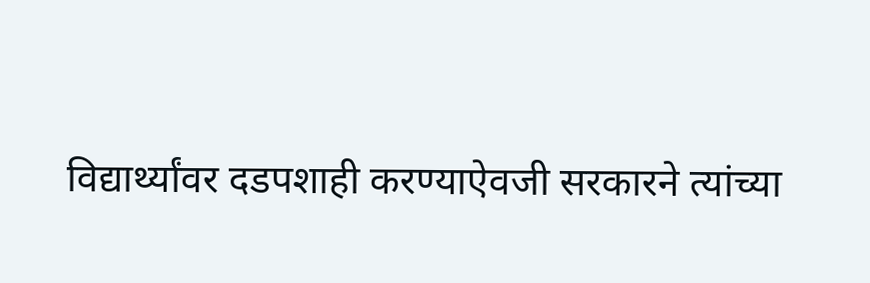विद्यार्थ्यांवर दडपशाही करण्याऐवजी सरकारने त्यांच्या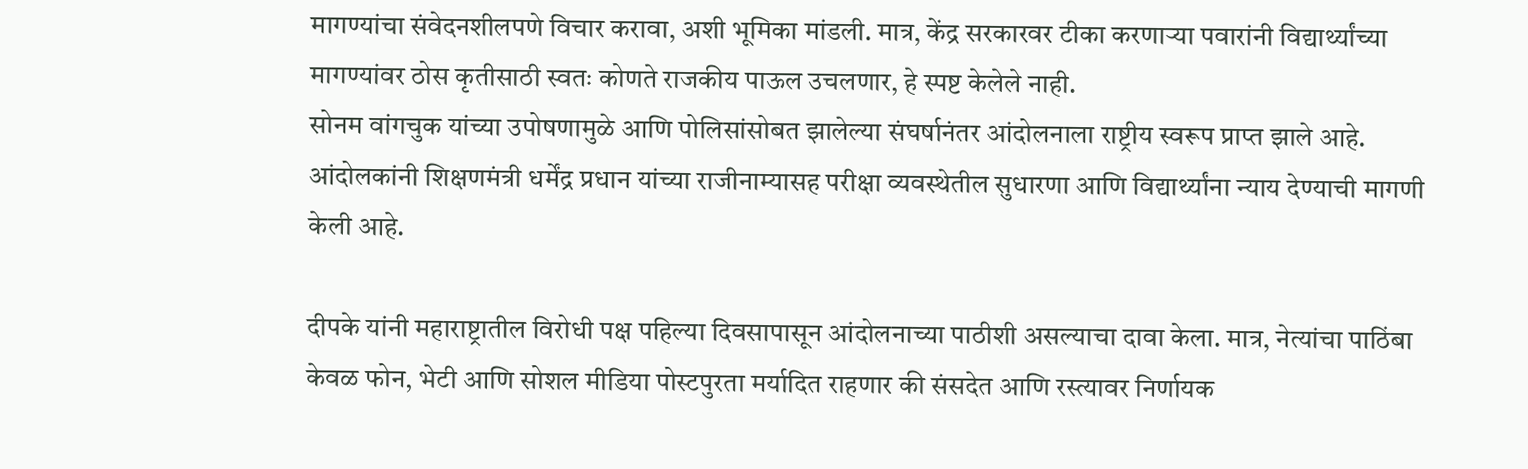मागण्यांचा संवेदनशीलपणे विचार करावा, अशी भूमिका मांडली. मात्र, केंद्र सरकारवर टीका करणाऱ्या पवारांनी विद्यार्थ्यांच्या मागण्यांवर ठोस कृतीसाठी स्वतः कोणते राजकीय पाऊल उचलणार, हे स्पष्ट केलेले नाही.
सोनम वांगचुक यांच्या उपोषणामुळे आणि पोलिसांसोबत झालेल्या संघर्षानंतर आंदोलनाला राष्ट्रीय स्वरूप प्राप्त झाले आहे. आंदोलकांनी शिक्षणमंत्री धर्मेंद्र प्रधान यांच्या राजीनाम्यासह परीक्षा व्यवस्थेतील सुधारणा आणि विद्यार्थ्यांना न्याय देण्याची मागणी केली आहे.

दीपके यांनी महाराष्ट्रातील विरोधी पक्ष पहिल्या दिवसापासून आंदोलनाच्या पाठीशी असल्याचा दावा केला. मात्र, नेत्यांचा पाठिंबा केवळ फोन, भेटी आणि सोशल मीडिया पोस्टपुरता मर्यादित राहणार की संसदेत आणि रस्त्यावर निर्णायक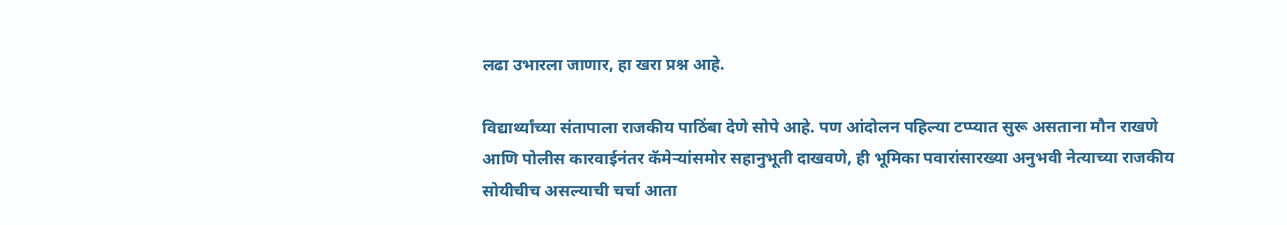लढा उभारला जाणार, हा खरा प्रश्न आहे.

विद्यार्थ्यांच्या संतापाला राजकीय पाठिंबा देणे सोपे आहे. पण आंदोलन पहिल्या टप्प्यात सुरू असताना मौन राखणे आणि पोलीस कारवाईनंतर कॅमेऱ्यांसमोर सहानुभूती दाखवणे, ही भूमिका पवारांसारख्या अनुभवी नेत्याच्या राजकीय सोयीचीच असल्याची चर्चा आता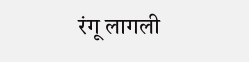रंगू लागली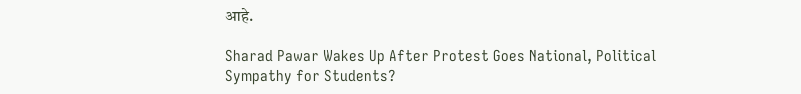आहे.

Sharad Pawar Wakes Up After Protest Goes National, Political Sympathy for Students?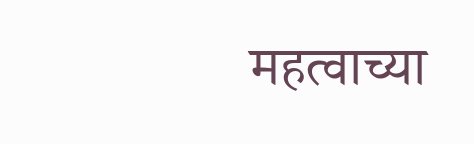महत्वाच्या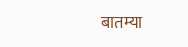बातम्या